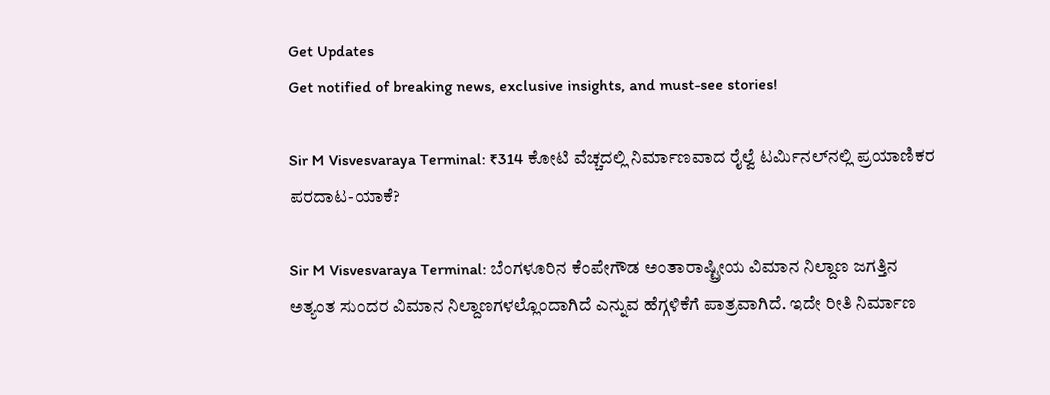Get Updates
Get notified of breaking news, exclusive insights, and must-see stories!

Sir M Visvesvaraya Terminal: ₹314 ಕೋಟಿ ವೆಚ್ಚದಲ್ಲಿ ನಿರ್ಮಾಣವಾದ ರೈಲ್ವೆ ಟರ್ಮಿನಲ್‌ನಲ್ಲಿ ಪ್ರಯಾಣಿಕರ ಪರದಾಟ-ಯಾಕೆ?

Sir M Visvesvaraya Terminal: ಬೆಂಗಳೂರಿನ ಕೆಂಪೇಗೌಡ ಅಂತಾರಾಷ್ಟ್ರೀಯ ವಿಮಾನ ನಿಲ್ದಾಣ ಜಗತ್ತಿನ ಅತ್ಯಂತ ಸುಂದರ ವಿಮಾನ ನಿಲ್ದಾಣಗಳಲ್ಲೊಂದಾಗಿದೆ ಎನ್ನುವ ಹೆಗ್ಗಳಿಕೆಗೆ ಪಾತ್ರವಾಗಿದೆ. ಇದೇ ರೀತಿ ನಿರ್ಮಾಣ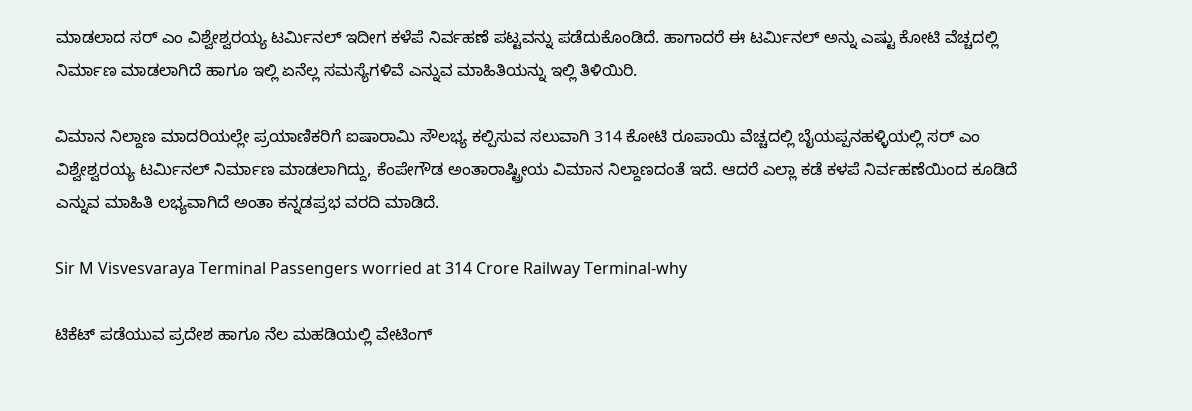ಮಾಡಲಾದ ಸರ್ ಎಂ ವಿಶ್ವೇಶ್ವರಯ್ಯ ಟರ್ಮಿನಲ್ ಇದೀಗ ಕಳೆಪೆ ನಿರ್ವಹಣೆ ಪಟ್ಟವನ್ನು ಪಡೆದುಕೊಂಡಿದೆ. ಹಾಗಾದರೆ ಈ ಟರ್ಮಿನಲ್‌ ಅನ್ನು ಎಷ್ಟು ಕೋಟಿ ವೆಚ್ಚದಲ್ಲಿ ನಿರ್ಮಾಣ ಮಾಡಲಾಗಿದೆ ಹಾಗೂ ಇಲ್ಲಿ ಏನೆಲ್ಲ ಸಮಸ್ಯೆಗಳಿವೆ ಎನ್ನುವ ಮಾಹಿತಿಯನ್ನು ಇಲ್ಲಿ ತಿಳಿಯಿರಿ.

ವಿಮಾನ ನಿಲ್ದಾಣ ಮಾದರಿಯಲ್ಲೇ ಪ್ರಯಾಣಿಕರಿಗೆ ಐಷಾರಾಮಿ ಸೌಲಭ್ಯ ಕಲ್ಪಿಸುವ ಸಲುವಾಗಿ 314 ಕೋಟಿ ರೂಪಾಯಿ ವೆಚ್ಚದಲ್ಲಿ ಬೈಯಪ್ಪನಹಳ್ಳಿಯಲ್ಲಿ ಸರ್ ಎಂ ವಿಶ್ವೇಶ್ವರಯ್ಯ ಟರ್ಮಿನಲ್ ನಿರ್ಮಾಣ ಮಾಡಲಾಗಿದ್ದು, ಕೆಂಪೇಗೌಡ ಅಂತಾರಾಷ್ಟ್ರೀಯ ವಿಮಾನ ನಿಲ್ದಾಣದಂತೆ ಇದೆ. ಆದರೆ ಎಲ್ಲಾ ಕಡೆ ಕಳಪೆ ನಿರ್ವಹಣೆಯಿಂದ ಕೂಡಿದೆ ಎನ್ನುವ ಮಾಹಿತಿ ಲಭ್ಯವಾಗಿದೆ ಅಂತಾ ಕನ್ನಡಪ್ರಭ ವರದಿ ಮಾಡಿದೆ.

Sir M Visvesvaraya Terminal Passengers worried at 314 Crore Railway Terminal-why

ಟಿಕೆಟ್‌ ಪಡೆಯುವ ಪ್ರದೇಶ ಹಾಗೂ ನೆಲ ಮಹಡಿಯಲ್ಲಿ ವೇಟಿಂಗ್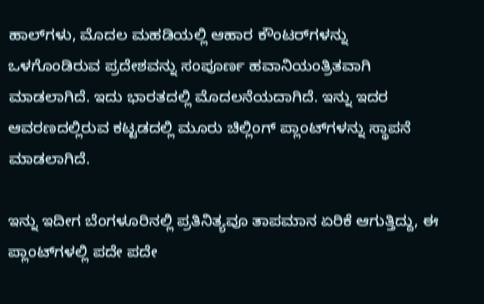ಹಾಲ್‌ಗಳು, ಮೊದಲ ಮಹಡಿಯಲ್ಲಿ ಆಹಾರ ಕೌಂಟರ್‌ಗಳನ್ನು ಒಳಗೊಂಡಿರುವ ಪ್ರದೇಶವನ್ನು ಸಂಪೂರ್ಣ ಹವಾನಿಯಂತ್ರಿತವಾಗಿ ಮಾಡಲಾಗಿದೆ. ಇದು ಭಾರತದಲ್ಲಿ ಮೊದಲನೆಯದಾಗಿದೆ. ಇನ್ನು ಇದರ ಆವರಣದಲ್ಲಿರುವ ಕಟ್ಟಡದಲ್ಲಿ ಮೂರು ಚಿಲ್ಲಿಂಗ್ ಪ್ಲಾಂಟ್‌ಗಳನ್ನು ಸ್ಥಾಪನೆ ಮಾಡಲಾಗಿದೆ.

ಇನ್ನು ಇದೀಗ ಬೆಂಗಳೂರಿನಲ್ಲಿ ಪ್ರತಿನಿತ್ಯವೂ ತಾಪಮಾನ ಏರಿಕೆ ಆಗುತ್ತಿದ್ದು, ಈ ಪ್ಲಾಂಟ್‌ಗಳಲ್ಲಿ ಪದೇ ಪದೇ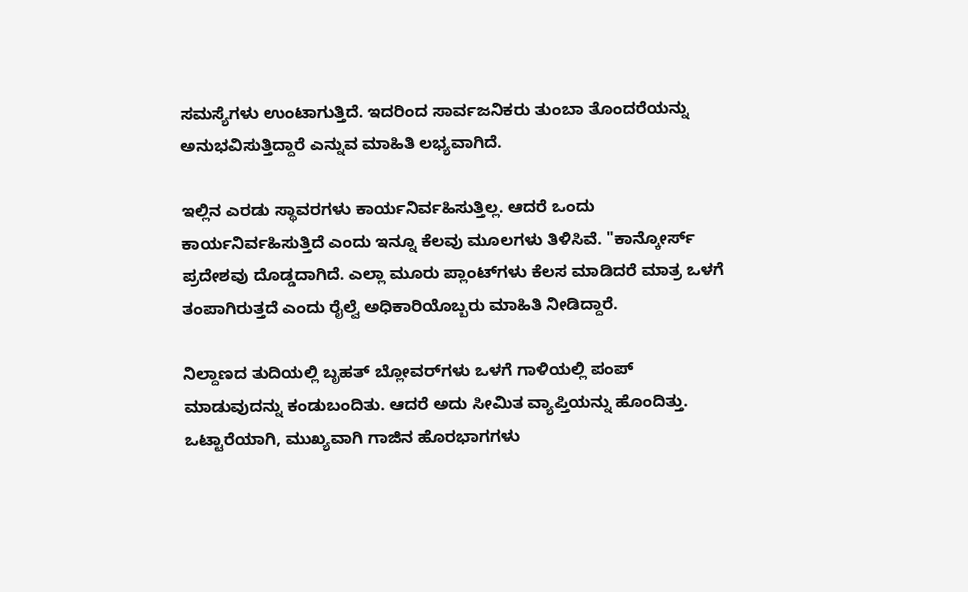ಸಮಸ್ಯೆಗಳು ಉಂಟಾಗುತ್ತಿದೆ. ಇದರಿಂದ ಸಾರ್ವಜನಿಕರು ತುಂಬಾ ತೊಂದರೆಯನ್ನು ಅನುಭವಿಸುತ್ತಿದ್ದಾರೆ ಎನ್ನುವ ಮಾಹಿತಿ ಲಭ್ಯವಾಗಿದೆ.

ಇಲ್ಲಿನ ಎರಡು ಸ್ಥಾವರಗಳು ಕಾರ್ಯನಿರ್ವಹಿಸುತ್ತಿಲ್ಲ. ಆದರೆ ಒಂದು ಕಾರ್ಯನಿರ್ವಹಿಸುತ್ತಿದೆ ಎಂದು ಇನ್ನೂ ಕೆಲವು ಮೂಲಗಳು ತಿಳಿಸಿವೆ. "ಕಾನ್ಕೋರ್ಸ್ ಪ್ರದೇಶವು ದೊಡ್ಡದಾಗಿದೆ. ಎಲ್ಲಾ ಮೂರು ಪ್ಲಾಂಟ್‌ಗಳು ಕೆಲಸ ಮಾಡಿದರೆ ಮಾತ್ರ ಒಳಗೆ ತಂಪಾಗಿರುತ್ತದೆ ಎಂದು ರೈಲ್ವೆ ಅಧಿಕಾರಿಯೊಬ್ಬರು ಮಾಹಿತಿ ನೀಡಿದ್ದಾರೆ.

ನಿಲ್ದಾಣದ ತುದಿಯಲ್ಲಿ ಬೃಹತ್ ಬ್ಲೋವರ್‌ಗಳು ಒಳಗೆ ಗಾಳಿಯಲ್ಲಿ ಪಂಪ್ ಮಾಡುವುದನ್ನು ಕಂಡುಬಂದಿತು. ಆದರೆ ಅದು ಸೀಮಿತ ವ್ಯಾಪ್ತಿಯನ್ನು ಹೊಂದಿತ್ತು. ಒಟ್ಟಾರೆಯಾಗಿ, ಮುಖ್ಯವಾಗಿ ಗಾಜಿನ ಹೊರಭಾಗಗಳು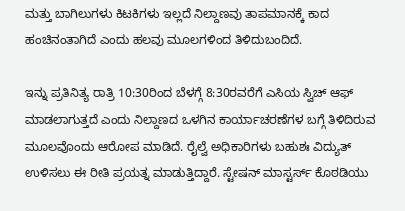ಮತ್ತು ಬಾಗಿಲುಗಳು ಕಿಟಕಿಗಳು ಇಲ್ಲದೆ ನಿಲ್ದಾಣವು ತಾಪಮಾನಕ್ಕೆ ಕಾದ ಹಂಚಿನಂತಾಗಿದೆ ಎಂದು ಹಲವು ಮೂಲಗಳಿಂದ ತಿಳಿದುಬಂದಿದೆ.

ಇನ್ನು ಪ್ರತಿನಿತ್ಯ ರಾತ್ರಿ 10:30ರಿಂದ ಬೆಳಗ್ಗೆ 8:30ರವರೆಗೆ ಎಸಿಯ ಸ್ವಿಚ್ ಆಫ್ ಮಾಡಲಾಗುತ್ತದೆ ಎಂದು ನಿಲ್ದಾಣದ ಒಳಗಿನ ಕಾರ್ಯಾಚರಣೆಗಳ ಬಗ್ಗೆ ತಿಳಿದಿರುವ ಮೂಲವೊಂದು ಆರೋಪ ಮಾಡಿದೆ. ರೈಲ್ವೆ ಅಧಿಕಾರಿಗಳು ಬಹುಶಃ ವಿದ್ಯುತ್ ಉಳಿಸಲು ಈ ರೀತಿ ಪ್ರಯತ್ನ ಮಾಡುತ್ತಿದ್ದಾರೆ. ಸ್ಟೇಷನ್ ಮಾಸ್ಟರ್ಸ್ ಕೊಠಡಿಯು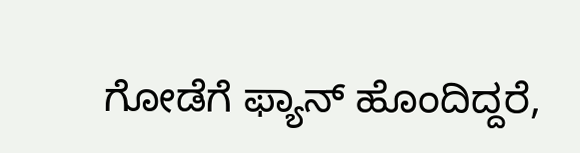ಗೋಡೆಗೆ ಫ್ಯಾನ್ ಹೊಂದಿದ್ದರೆ,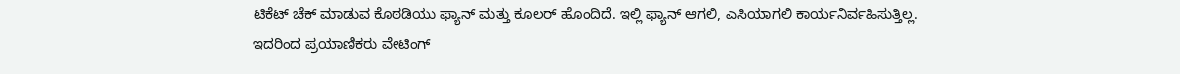ಟಿಕೆಟ್ ಚೆಕ್ ಮಾಡುವ ಕೊಠಡಿಯು ಫ್ಯಾನ್ ಮತ್ತು ಕೂಲರ್ ಹೊಂದಿದೆ. ಇಲ್ಲಿ ಫ್ಯಾನ್ ಆಗಲಿ, ಎಸಿಯಾಗಲಿ ಕಾರ್ಯನಿರ್ವಹಿಸುತ್ತಿಲ್ಲ. ಇದರಿಂದ ಪ್ರಯಾಣಿಕರು ವೇಟಿಂಗ್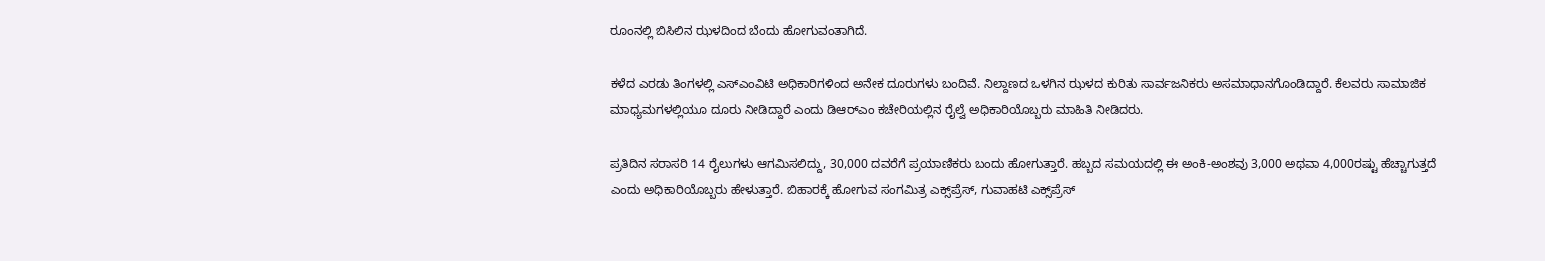ರೂಂನಲ್ಲಿ ಬಿಸಿಲಿನ ಝಳದಿಂದ ಬೆಂದು ಹೋಗುವಂತಾಗಿದೆ.

ಕಳೆದ ಎರಡು ತಿಂಗಳಲ್ಲಿ ಎಸ್‌ಎಂವಿಟಿ ಅಧಿಕಾರಿಗಳಿಂದ ಅನೇಕ ದೂರುಗಳು ಬಂದಿವೆ. ನಿಲ್ದಾಣದ ಒಳಗಿನ ಝಳದ ಕುರಿತು ಸಾರ್ವಜನಿಕರು ಅಸಮಾಧಾನಗೊಂಡಿದ್ದಾರೆ. ಕೆಲವರು ಸಾಮಾಜಿಕ ಮಾಧ್ಯಮಗಳಲ್ಲಿಯೂ ದೂರು ನೀಡಿದ್ದಾರೆ ಎಂದು ಡಿಆರ್‌ಎಂ ಕಚೇರಿಯಲ್ಲಿನ ರೈಲ್ವೆ ಅಧಿಕಾರಿಯೊಬ್ಬರು ಮಾಹಿತಿ ನೀಡಿದರು.

ಪ್ರತಿದಿನ ಸರಾಸರಿ 14 ರೈಲುಗಳು ಆಗಮಿಸಲಿದ್ದು, 30,000 ದವರೆಗೆ ಪ್ರಯಾಣಿಕರು ಬಂದು ಹೋಗುತ್ತಾರೆ. ಹಬ್ಬದ ಸಮಯದಲ್ಲಿ ಈ ಅಂಕಿ-ಅಂಶವು 3,000 ಅಥವಾ 4,000ರಷ್ಟು ಹೆಚ್ಚಾಗುತ್ತದೆ ಎಂದು ಅಧಿಕಾರಿಯೊಬ್ಬರು ಹೇಳುತ್ತಾರೆ. ಬಿಹಾರಕ್ಕೆ ಹೋಗುವ ಸಂಗಮಿತ್ರ ಎಕ್ಸ್‌ಪ್ರೆಸ್, ಗುವಾಹಟಿ ಎಕ್ಸ್‌ಪ್ರೆಸ್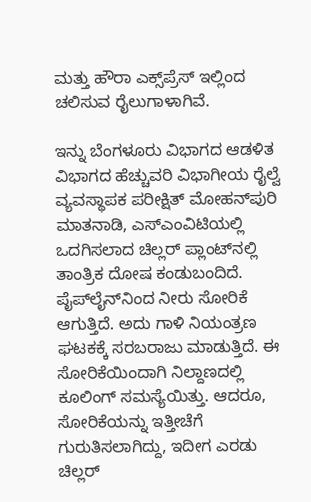ಮತ್ತು ಹೌರಾ ಎಕ್ಸ್‌ಪ್ರೆಸ್ ಇಲ್ಲಿಂದ ಚಲಿಸುವ ರೈಲುಗಾಳಾಗಿವೆ.

ಇನ್ನು ಬೆಂಗಳೂರು ವಿಭಾಗದ ಆಡಳಿತ ವಿಭಾಗದ ಹೆಚ್ಚುವರಿ ವಿಭಾಗೀಯ ರೈಲ್ವೆ ವ್ಯವಸ್ಥಾಪಕ ಪರೀಕ್ಷಿತ್ ಮೋಹನ್‌ಪುರಿ ಮಾತನಾಡಿ, ಎಸ್‌ಎಂವಿಟಿಯಲ್ಲಿ ಒದಗಿಸಲಾದ ಚಿಲ್ಲರ್ ಪ್ಲಾಂಟ್‌ನಲ್ಲಿ ತಾಂತ್ರಿಕ ದೋಷ ಕಂಡುಬಂದಿದೆ. ಪೈಪ್‌ಲೈನ್‌ನಿಂದ ನೀರು ಸೋರಿಕೆ ಆಗುತ್ತಿದೆ. ಅದು ಗಾಳಿ ನಿಯಂತ್ರಣ ಘಟಕಕ್ಕೆ ಸರಬರಾಜು ಮಾಡುತ್ತಿದೆ. ಈ ಸೋರಿಕೆಯಿಂದಾಗಿ ನಿಲ್ದಾಣದಲ್ಲಿ ಕೂಲಿಂಗ್ ಸಮಸ್ಯೆಯಿತ್ತು. ಆದರೂ, ಸೋರಿಕೆಯನ್ನು ಇತ್ತೀಚೆಗೆ ಗುರುತಿಸಲಾಗಿದ್ದು, ಇದೀಗ ಎರಡು ಚಿಲ್ಲರ್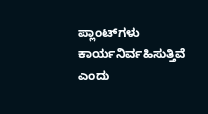ಪ್ಲಾಂಟ್‌ಗಳು ಕಾರ್ಯನಿರ್ವಹಿಸುತ್ತಿವೆ ಎಂದು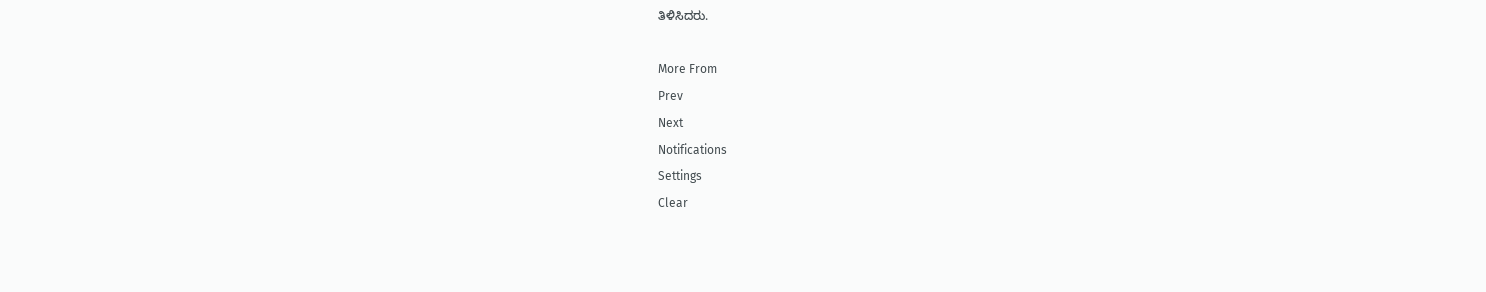ತಿಳಿಸಿದರು.

More From
Prev
Next
Notifications
Settings
Clear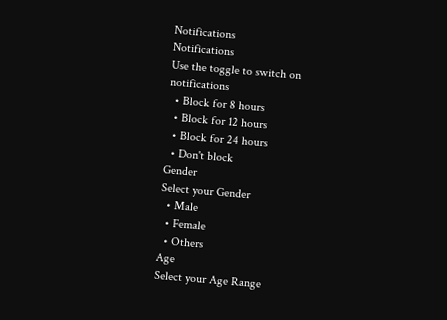Notifications
Notifications
Use the toggle to switch on notifications
  • Block for 8 hours
  • Block for 12 hours
  • Block for 24 hours
  • Don't block
Gender
Select your Gender
  • Male
  • Female
  • Others
Age
Select your Age Range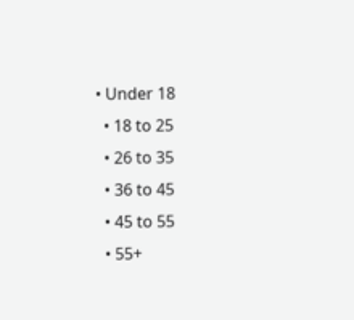• Under 18
  • 18 to 25
  • 26 to 35
  • 36 to 45
  • 45 to 55
  • 55+